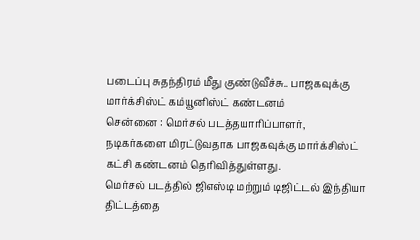படைப்பு சுதந்திரம் மீது குண்டுவீச்சு.. பாஜகவுக்கு மார்க்சிஸ்ட் கம்யூனிஸ்ட் கண்டனம்
சென்னை : மெர்சல் படத்தயாரிப்பாளர், நடிகர்களை மிரட்டுவதாக பாஜகவுக்கு மார்க்சிஸ்ட் கட்சி கண்டனம் தெரிவித்துள்ளது.
மெர்சல் படத்தில் ஜிஎஸ்டி மற்றும் டிஜிட்டல் இந்தியா திட்டத்தை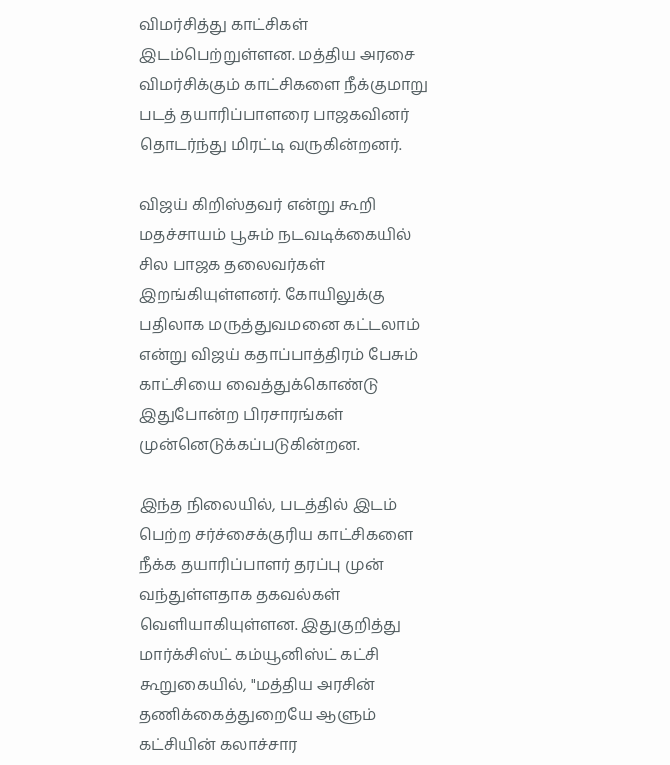விமர்சித்து காட்சிகள் இடம்பெற்றுள்ளன. மத்திய அரசை விமர்சிக்கும் காட்சிகளை நீக்குமாறு படத் தயாரிப்பாளரை பாஜகவினர் தொடர்ந்து மிரட்டி வருகின்றனர்.

விஜய் கிறிஸ்தவர் என்று கூறி மதச்சாயம் பூசும் நடவடிக்கையில் சில பாஜக தலைவர்கள் இறங்கியுள்ளனர். கோயிலுக்கு பதிலாக மருத்துவமனை கட்டலாம் என்று விஜய் கதாப்பாத்திரம் பேசும் காட்சியை வைத்துக்கொண்டு இதுபோன்ற பிரசாரங்கள் முன்னெடுக்கப்படுகின்றன.

இந்த நிலையில், படத்தில் இடம் பெற்ற சர்ச்சைக்குரிய காட்சிகளை நீக்க தயாரிப்பாளர் தரப்பு முன் வந்துள்ளதாக தகவல்கள் வெளியாகியுள்ளன. இதுகுறித்து மார்க்சிஸ்ட் கம்யூனிஸ்ட் கட்சி கூறுகையில், "மத்திய அரசின் தணிக்கைத்துறையே ஆளும் கட்சியின் கலாச்சார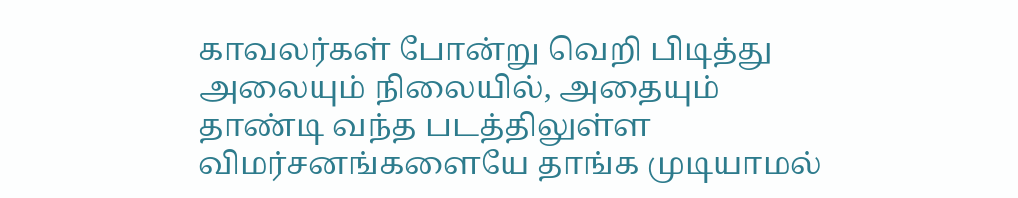காவலர்கள் போன்று வெறி பிடித்து அலையும் நிலையில், அதையும் தாண்டி வந்த படத்திலுள்ள விமர்சனங்களையே தாங்க முடியாமல்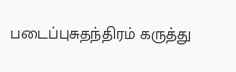படைப்புசுதந்திரம் கருத்து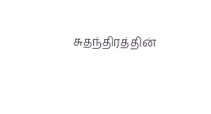சுதந்திரத்தின்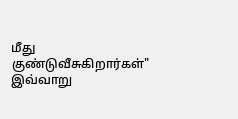மீது குண்டுவீசுகிறார்கள்" இவ்வாறு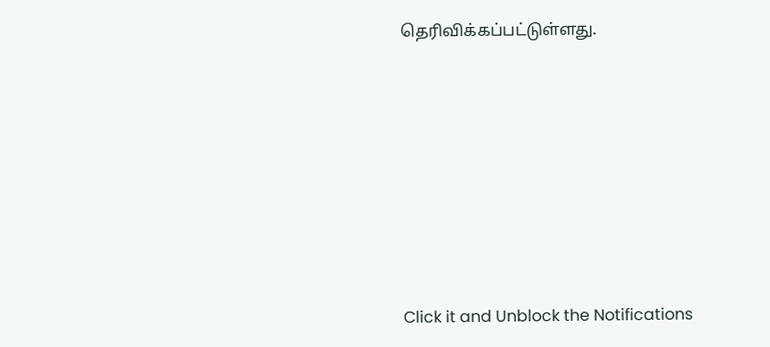தெரிவிக்கப்பட்டுள்ளது.












Click it and Unblock the Notifications